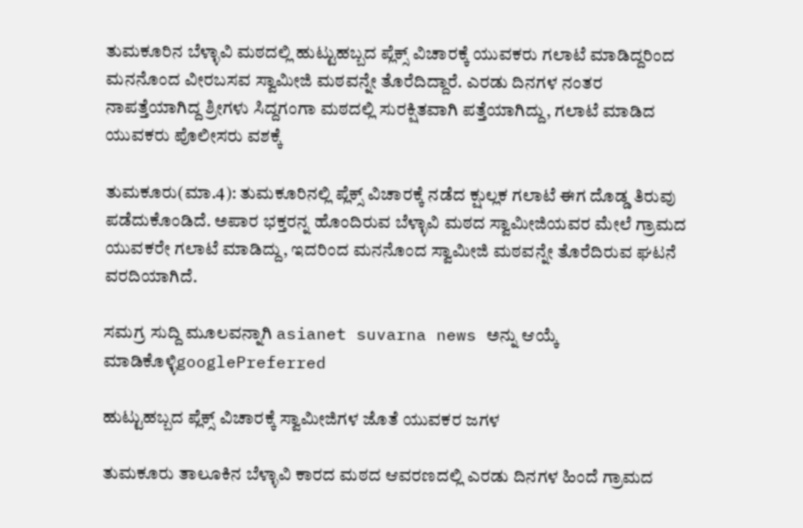ತುಮಕೂರಿನ ಬೆಳ್ಳಾವಿ ಮಠದಲ್ಲಿ ಹುಟ್ಟುಹಬ್ಬದ ಪ್ಲೆಕ್ಸ್ ವಿಚಾರಕ್ಕೆ ಯುವಕರು ಗಲಾಟೆ ಮಾಡಿದ್ದರಿಂದ ಮನನೊಂದ ವೀರಬಸವ ಸ್ವಾಮೀಜಿ ಮಠವನ್ನೇ ತೊರೆದಿದ್ದಾರೆ. ಎರಡು ದಿನಗಳ ನಂತರ ನಾಪತ್ತೆಯಾಗಿದ್ದ ಶ್ರೀಗಳು ಸಿದ್ದಗಂಗಾ ಮಠದಲ್ಲಿ ಸುರಕ್ಷಿತವಾಗಿ ಪತ್ತೆಯಾಗಿದ್ದು, ಗಲಾಟೆ ಮಾಡಿದ ಯುವಕರು ಪೊಲೀಸರು ವಶಕ್ಕೆ

ತುಮಕೂರು(ಮಾ.4): ತುಮಕೂರಿನಲ್ಲಿ ಪ್ಲೆಕ್ಸ್ ವಿಚಾರಕ್ಕೆ ನಡೆದ ಕ್ಷುಲ್ಲಕ ಗಲಾಟೆ ಈಗ ದೊಡ್ಡ ತಿರುವು ಪಡೆದುಕೊಂಡಿದೆ. ಅಪಾರ ಭಕ್ತರನ್ನ ಹೊಂದಿರುವ ಬೆಳ್ಳಾವಿ ಮಠದ ಸ್ವಾಮೀಜಿಯವರ ಮೇಲೆ ಗ್ರಾಮದ ಯುವಕರೇ ಗಲಾಟೆ ಮಾಡಿದ್ದು, ಇದರಿಂದ ಮನನೊಂದ ಸ್ವಾಮೀಜಿ ಮಠವನ್ನೇ ತೊರೆದಿರುವ ಘಟನೆ ವರದಿಯಾಗಿದೆ.

ಸಮಗ್ರ ಸುದ್ದಿ ಮೂಲವನ್ನಾಗಿ asianet suvarna news ಅನ್ನು ಆಯ್ಕೆ ಮಾಡಿಕೊಳ್ಳಿgooglePreferred

ಹುಟ್ಟುಹಬ್ಬದ ಪ್ಲೆಕ್ಸ್ ವಿಚಾರಕ್ಕೆ ಸ್ವಾಮೀಜಿಗಳ ಜೊತೆ ಯುವಕರ ಜಗಳ

ತುಮಕೂರು ತಾಲೂಕಿನ ಬೆಳ್ಳಾವಿ ಕಾರದ ಮಠದ ಆವರಣದಲ್ಲಿ ಎರಡು ದಿನಗಳ ಹಿಂದೆ ಗ್ರಾಮದ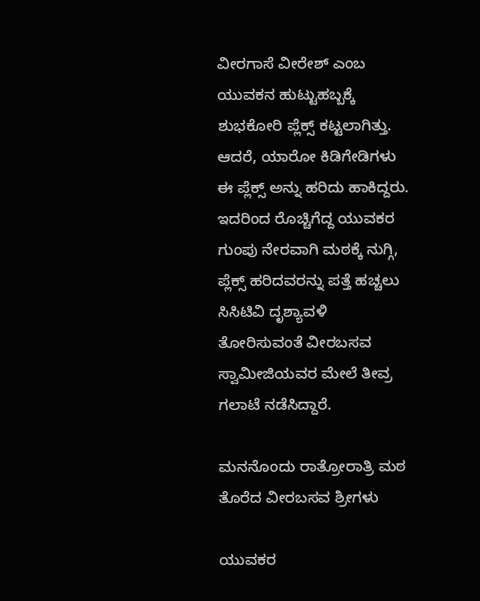ವೀರಗಾಸೆ ವೀರೇಶ್ ಎಂಬ ಯುವಕನ ಹುಟ್ಟುಹಬ್ಬಕ್ಕೆ ಶುಭಕೋರಿ ಪ್ಲೆಕ್ಸ್ ಕಟ್ಟಲಾಗಿತ್ತು. ಆದರೆ, ಯಾರೋ ಕಿಡಿಗೇಡಿಗಳು ಈ ಪ್ಲೆಕ್ಸ್ ಅನ್ನು ಹರಿದು ಹಾಕಿದ್ದರು. ಇದರಿಂದ ರೊಚ್ಚಿಗೆದ್ದ ಯುವಕರ ಗುಂಪು ನೇರವಾಗಿ ಮಠಕ್ಕೆ ನುಗ್ಗಿ, ಪ್ಲೆಕ್ಸ್ ಹರಿದವರನ್ನು ಪತ್ತೆ ಹಚ್ಚಲು ಸಿಸಿಟಿವಿ ದೃಶ್ಯಾವಳಿ ತೋರಿಸುವಂತೆ ವೀರಬಸವ ಸ್ವಾಮೀಜಿಯವರ ಮೇಲೆ ತೀವ್ರ ಗಲಾಟೆ ನಡೆಸಿದ್ದಾರೆ.

ಮನನೊಂದು ರಾತ್ರೋರಾತ್ರಿ ಮಠ ತೊರೆದ ವೀರಬಸವ ಶ್ರೀಗಳು

ಯುವಕರ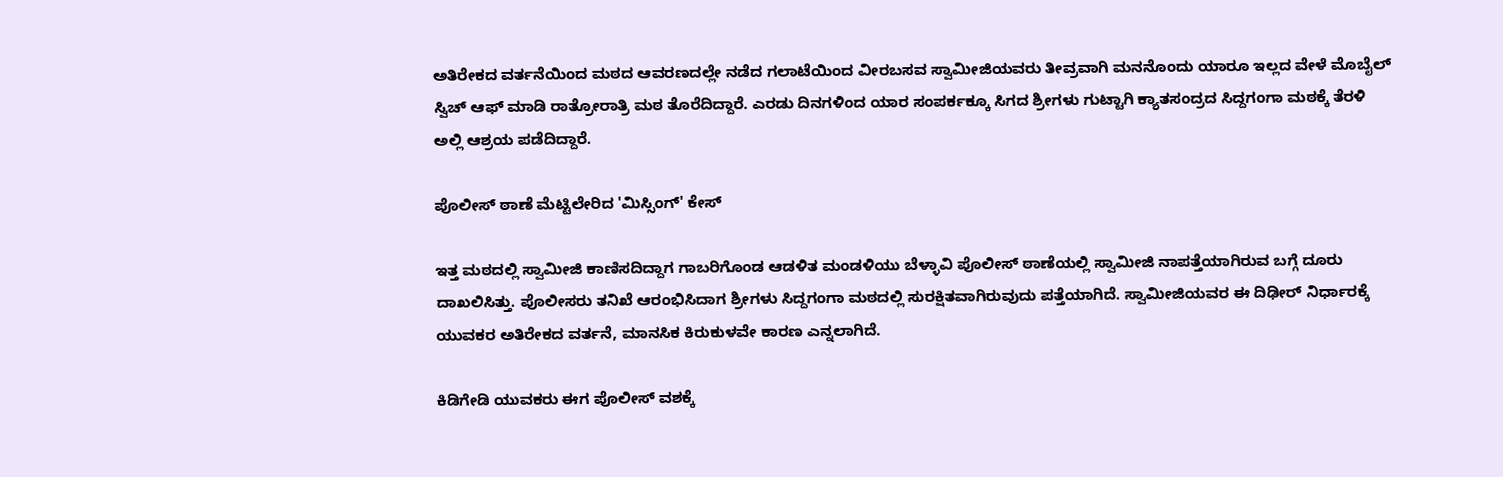ಅತಿರೇಕದ ವರ್ತನೆಯಿಂದ ಮಠದ ಆವರಣದಲ್ಲೇ ನಡೆದ ಗಲಾಟೆಯಿಂದ ವೀರಬಸವ ಸ್ವಾಮೀಜಿಯವರು ತೀವ್ರವಾಗಿ ಮನನೊಂದು ಯಾರೂ ಇಲ್ಲದ ವೇಳೆ ಮೊಬೈಲ್ ಸ್ವಿಚ್ ಆಫ್ ಮಾಡಿ ರಾತ್ರೋರಾತ್ರಿ ಮಠ ತೊರೆದಿದ್ದಾರೆ. ಎರಡು ದಿನಗಳಿಂದ ಯಾರ ಸಂಪರ್ಕಕ್ಕೂ ಸಿಗದ ಶ್ರೀಗಳು ಗುಟ್ಟಾಗಿ ಕ್ಯಾತಸಂದ್ರದ ಸಿದ್ದಗಂಗಾ ಮಠಕ್ಕೆ ತೆರಳಿ ಅಲ್ಲಿ ಆಶ್ರಯ ಪಡೆದಿದ್ದಾರೆ.

ಪೊಲೀಸ್ ಠಾಣೆ ಮೆಟ್ಟಿಲೇರಿದ 'ಮಿಸ್ಸಿಂಗ್' ಕೇಸ್

ಇತ್ತ ಮಠದಲ್ಲಿ ಸ್ವಾಮೀಜಿ ಕಾಣಿಸದಿದ್ದಾಗ ಗಾಬರಿಗೊಂಡ ಆಡಳಿತ ಮಂಡಳಿಯು ಬೆಳ್ಳಾವಿ ಪೊಲೀಸ್ ಠಾಣೆಯಲ್ಲಿ ಸ್ವಾಮೀಜಿ ನಾಪತ್ತೆಯಾಗಿರುವ ಬಗ್ಗೆ ದೂರು ದಾಖಲಿಸಿತ್ತು. ಪೊಲೀಸರು ತನಿಖೆ ಆರಂಭಿಸಿದಾಗ ಶ್ರೀಗಳು ಸಿದ್ದಗಂಗಾ ಮಠದಲ್ಲಿ ಸುರಕ್ಷಿತವಾಗಿರುವುದು ಪತ್ತೆಯಾಗಿದೆ. ಸ್ವಾಮೀಜಿಯವರ ಈ ದಿಢೀರ್ ನಿರ್ಧಾರಕ್ಕೆ ಯುವಕರ ಅತಿರೇಕದ ವರ್ತನೆ, ಮಾನಸಿಕ ಕಿರುಕುಳವೇ ಕಾರಣ ಎನ್ನಲಾಗಿದೆ.

ಕಿಡಿಗೇಡಿ ಯುವಕರು ಈಗ ಪೊಲೀಸ್ ವಶಕ್ಕೆ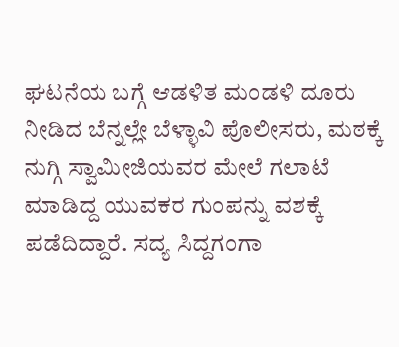ಘಟನೆಯ ಬಗ್ಗೆ ಆಡಳಿತ ಮಂಡಳಿ ದೂರು ನೀಡಿದ ಬೆನ್ನಲ್ಲೇ ಬೆಳ್ಳಾವಿ ಪೊಲೀಸರು, ಮಠಕ್ಕೆ ನುಗ್ಗಿ ಸ್ವಾಮೀಜಿಯವರ ಮೇಲೆ ಗಲಾಟೆ ಮಾಡಿದ್ದ ಯುವಕರ ಗುಂಪನ್ನು ವಶಕ್ಕೆ ಪಡೆದಿದ್ದಾರೆ. ಸದ್ಯ ಸಿದ್ದಗಂಗಾ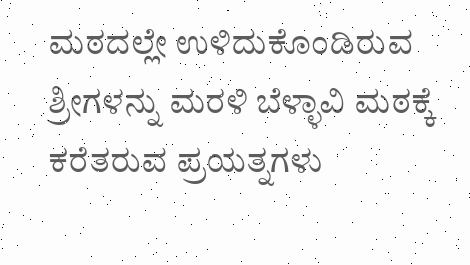ಮಠದಲ್ಲೇ ಉಳಿದುಕೊಂಡಿರುವ ಶ್ರೀಗಳನ್ನು ಮರಳಿ ಬೆಳ್ಳಾವಿ ಮಠಕ್ಕೆ ಕರೆತರುವ ಪ್ರಯತ್ನಗಳು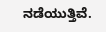ನಡೆಯುತ್ತಿವೆ.